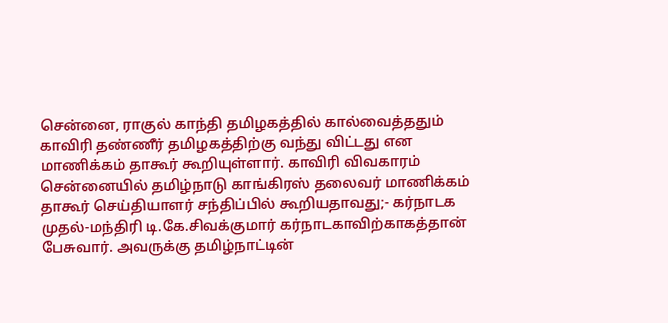சென்னை, ராகுல் காந்தி தமிழகத்தில் கால்வைத்ததும் காவிரி தண்ணீர் தமிழகத்திற்கு வந்து விட்டது என மாணிக்கம் தாகூர் கூறியுள்ளார். காவிரி விவகாரம் சென்னையில் தமிழ்நாடு காங்கிரஸ் தலைவர் மாணிக்கம் தாகூர் செய்தியாளர் சந்திப்பில் கூறியதாவது;- கர்நாடக முதல்-மந்திரி டி.கே.சிவக்குமார் கர்நாடகாவிற்காகத்தான் பேசுவார். அவருக்கு தமிழ்நாட்டின்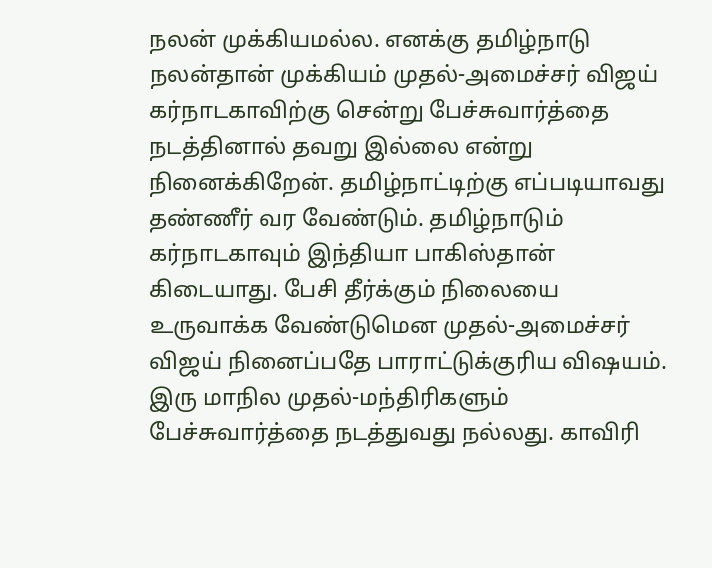நலன் முக்கியமல்ல. எனக்கு தமிழ்நாடு நலன்தான் முக்கியம் முதல்-அமைச்சர் விஜய் கர்நாடகாவிற்கு சென்று பேச்சுவார்த்தை நடத்தினால் தவறு இல்லை என்று நினைக்கிறேன். தமிழ்நாட்டிற்கு எப்படியாவது தண்ணீர் வர வேண்டும். தமிழ்நாடும் கர்நாடகாவும் இந்தியா பாகிஸ்தான் கிடையாது. பேசி தீர்க்கும் நிலையை உருவாக்க வேண்டுமென முதல்-அமைச்சர் விஜய் நினைப்பதே பாராட்டுக்குரிய விஷயம். இரு மாநில முதல்-மந்திரிகளும் பேச்சுவார்த்தை நடத்துவது நல்லது. காவிரி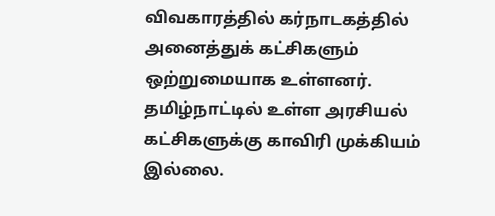விவகாரத்தில் கர்நாடகத்தில் அனைத்துக் கட்சிகளும் ஒற்றுமையாக உள்ளனர். தமிழ்நாட்டில் உள்ள அரசியல் கட்சிகளுக்கு காவிரி முக்கியம் இல்லை.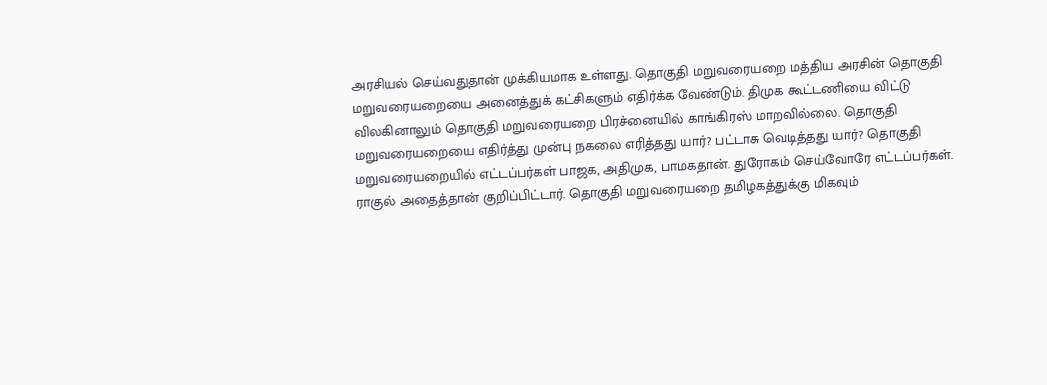அரசியல் செய்வதுதான் முக்கியமாக உள்ளது. தொகுதி மறுவரையறை மத்திய அரசின் தொகுதி மறுவரையறையை அனைத்துக் கட்சிகளும் எதிர்க்க வேண்டும். திமுக கூட்டணியை விட்டு விலகினாலும் தொகுதி மறுவரையறை பிரச்னையில் காங்கிரஸ் மாறவில்லை. தொகுதி மறுவரையறையை எதிர்த்து முன்பு நகலை எரித்தது யார்? பட்டாசு வெடித்தது யார்? தொகுதி மறுவரையறையில் எட்டப்பர்கள் பாஜக, அதிமுக, பாமகதான். துரோகம் செய்வோரே எட்டப்பர்கள். ராகுல் அதைத்தான் குறிப்பிட்டார். தொகுதி மறுவரையறை தமிழகத்துக்கு மிகவும்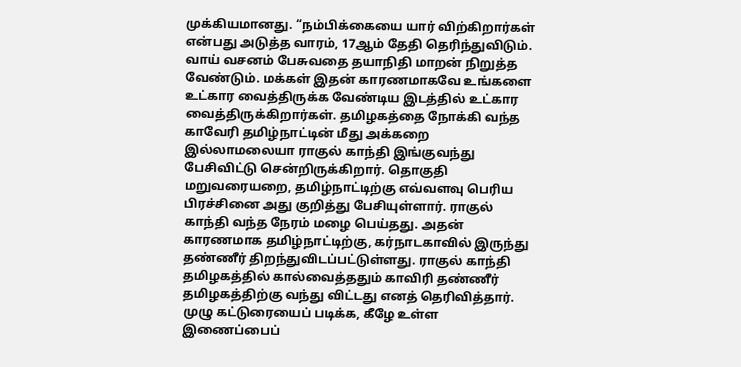முக்கியமானது. “நம்பிக்கையை யார் விற்கிறார்கள் என்பது அடுத்த வாரம், 17ஆம் தேதி தெரிந்துவிடும். வாய் வசனம் பேசுவதை தயாநிதி மாறன் நிறுத்த வேண்டும். மக்கள் இதன் காரணமாகவே உங்களை உட்கார வைத்திருக்க வேண்டிய இடத்தில் உட்கார வைத்திருக்கிறார்கள். தமிழகத்தை நோக்கி வந்த காவேரி தமிழ்நாட்டின் மீது அக்கறை இல்லாமலையா ராகுல் காந்தி இங்குவந்து பேசிவிட்டு சென்றிருக்கிறார். தொகுதி மறுவரையறை, தமிழ்நாட்டிற்கு எவ்வளவு பெரிய பிரச்சினை அது குறித்து பேசியுள்ளார். ராகுல் காந்தி வந்த நேரம் மழை பெய்தது. அதன் காரணமாக தமிழ்நாட்டிற்கு, கர்நாடகாவில் இருந்து தண்ணீர் திறந்துவிடப்பட்டுள்ளது. ராகுல் காந்தி தமிழகத்தில் கால்வைத்ததும் காவிரி தண்ணீர் தமிழகத்திற்கு வந்து விட்டது எனத் தெரிவித்தார். முழு கட்டுரையைப் படிக்க, கீழே உள்ள இணைப்பைப்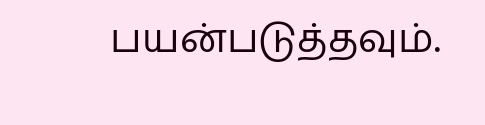பயன்படுத்தவும்.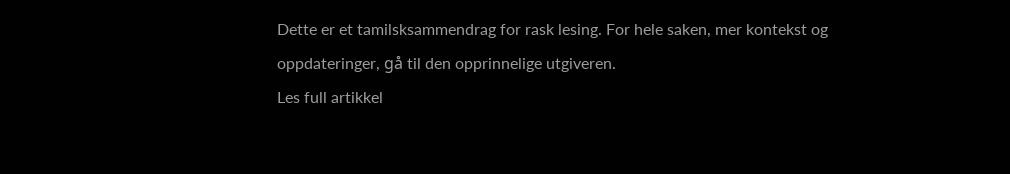Dette er et tamilsksammendrag for rask lesing. For hele saken, mer kontekst og oppdateringer, gå til den opprinnelige utgiveren.
Les full artikkel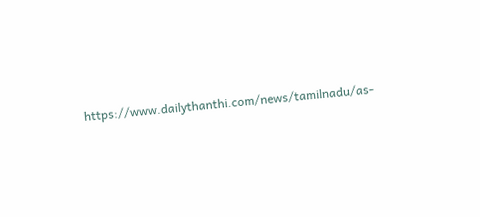https://www.dailythanthi.com/news/tamilnadu/as-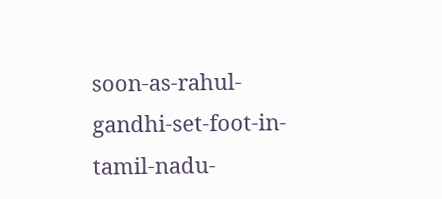soon-as-rahul-gandhi-set-foot-in-tamil-nadu-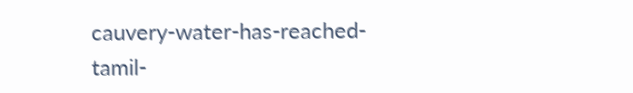cauvery-water-has-reached-tamil-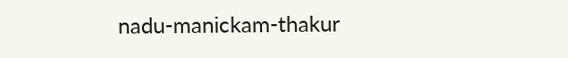nadu-manickam-thakur